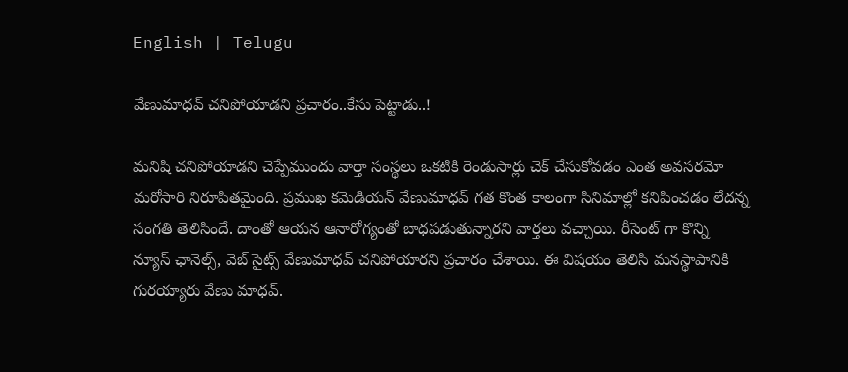English | Telugu

వేణుమాధవ్ చనిపోయాడని ప్రచారం..కేసు పెట్టాడు..!

మనిషి చనిపోయాడని చెప్పేముందు వార్తా సంస్థలు ఒకటికి రెండుసార్లు చెక్ చేసుకోవడం ఎంత అవసరమో మరోసారి నిరూపితమైంది. ప్రముఖ కమెడియన్ వేణుమాధవ్ గత కొంత కాలంగా సినిమాల్లో కనిపించడం లేదన్న సంగతి తెలిసిందే. దాంతో ఆయన ఆనారోగ్యంతో బాధపడుతున్నారని వార్తలు వచ్చాయి. రీసెంట్ గా కొన్ని న్యూస్ ఛానెల్స్, వెబ్ సైట్స్ వేణుమాధవ్ చనిపోయారని ప్రచారం చేశాయి. ఈ విషయం తెలిసి మనస్థాపానికి గురయ్యారు వేణు మాధవ్.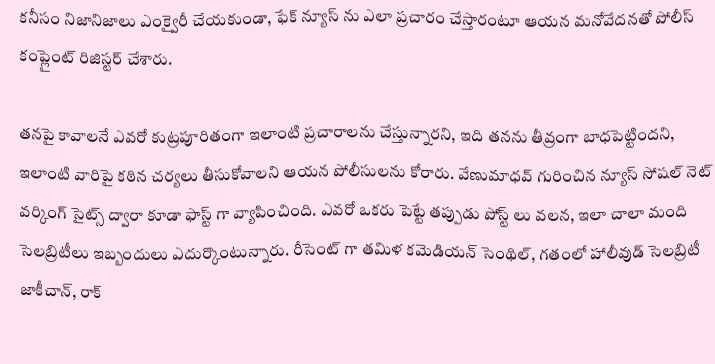కనీసం నిజానిజాలు ఎంక్వైరీ చేయకుండా, ఫేక్ న్యూస్ ను ఎలా ప్రచారం చేస్తారంటూ ఆయన మనోవేదనతో పోలీస్ కంప్లైంట్ రిజిస్టర్ చేశారు.

తనపై కావాలనే ఎవరో కుట్రపూరితంగా ఇలాంటి ప్రచారాలను చేస్తున్నారని, ఇది తనను తీవ్రంగా బాధపెట్టిందని, ఇలాంటి వారిపై కఠిన చర్యలు తీసుకోవాలని ఆయన పోలీసులను కోరారు. వేణుమాధవ్ గురించిన న్యూస్ సోషల్ నెట్ వర్కింగ్ సైట్స్ ద్వారా కూడా ఫాస్ట్ గా వ్యాపించింది. ఎవరో ఒకరు పెట్టే తప్పుడు పోస్ట్ లు వలన, ఇలా చాలా మంది సెలబ్రిటీలు ఇబ్బందులు ఎదుర్కొంటున్నారు. రీసెంట్ గా తమిళ కమెడియన్ సెంథిల్, గతంలో హాలీవుడ్ సెలబ్రిటీ జాకీచాన్, రాక్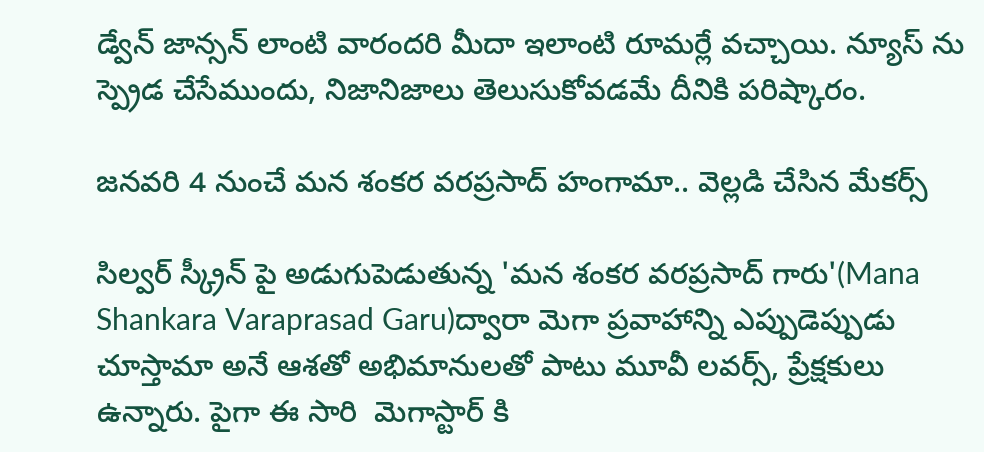డ్వేన్ జాన్సన్ లాంటి వారందరి మీదా ఇలాంటి రూమర్లే వచ్చాయి. న్యూస్ ను స్ప్రెడ చేసేముందు, నిజానిజాలు తెలుసుకోవడమే దీనికి పరిష్కారం.

జనవరి 4 నుంచే మన శంకర వరప్రసాద్ హంగామా.. వెల్లడి చేసిన మేకర్స్

సిల్వర్ స్క్రీన్ పై అడుగుపెడుతున్న 'మన శంకర వరప్రసాద్ గారు'(Mana Shankara Varaprasad Garu)ద్వారా మెగా ప్రవాహాన్ని ఎప్పుడెప్పుడు చూస్తామా అనే ఆశతో అభిమానులతో పాటు మూవీ లవర్స్, ప్రేక్షకులు ఉన్నారు. పైగా ఈ సారి  మెగాస్టార్ కి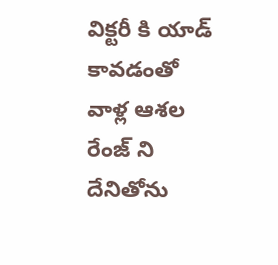విక్టరీ కి యాడ్ కావడంతో వాళ్ల ఆశల రేంజ్ ని దేనితోను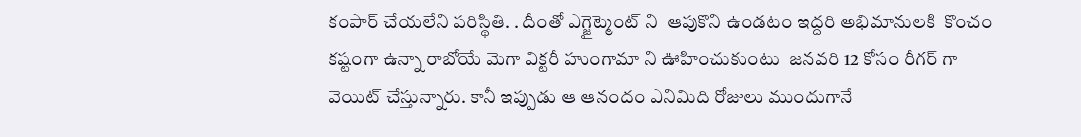కంపార్ చేయలేని పరిస్థితి. . దీంతో ఎగ్జైట్మెంట్ ని  ఆపుకొని ఉండటం ఇద్దరి అభిమానులకి  కొంచం కష్టంగా ఉన్నా రాబోయే మెగా విక్టరీ హుంగామా ని ఊహించుకుంటు  జనవరి 12 కోసం రీగర్ గా  వెయిట్ చేస్తున్నారు. కానీ ఇప్పుడు ఆ ఆనందం ఎనిమిది రోజులు ముందుగానే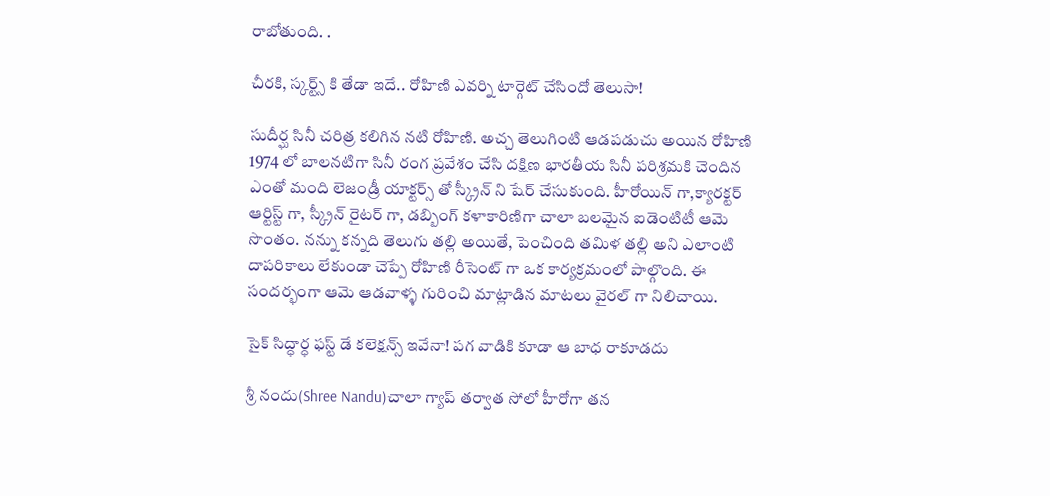రాబోతుంది. .

చీరకి, స్కర్ట్స్ కి తేడా ఇదే.. రోహిణి ఎవర్ని టార్గెట్ చేసిందో తెలుసా!

సుదీర్ఘ సినీ చరిత్ర కలిగిన నటి రోహిణి. అచ్చ తెలుగింటి ఆడపడుచు అయిన రోహిణి 1974 లో బాలనటిగా సినీ రంగ ప్రవేశం చేసి దక్షిణ భారతీయ సినీ పరిశ్రమకి చెందిన    ఎంతో మంది లెజండ్రీ యాక్టర్స్ తో స్క్రీన్ ని షేర్ చేసుకుంది. హీరోయిన్ గా,క్యారక్టర్ ఆర్టిస్ట్ గా, స్క్రీన్ రైటర్ గా, డబ్బింగ్ కళాకారిణిగా చాలా బలమైన ఐడెంటిటీ ఆమె సొంతం. నన్ను కన్నది తెలుగు తల్లి అయితే, పెంచింది తమిళ తల్లి అని ఎలాంటి దాపరికాలు లేకుండా చెప్పే రోహిణి రీసెంట్ గా ఒక కార్యక్రమంలో పాల్గొంది. ఈ సందర్భంగా ఆమె ఆడవాళ్ళ గురించి మాట్లాడిన మాటలు వైరల్ గా నిలిచాయి.

సైక్ సిద్ధార్ధ ఫస్ట్ డే కలెక్షన్స్ ఇవేనా! పగ వాడికి కూడా ఆ బాధ రాకూడదు

శ్రీ నందు(Shree Nandu)చాలా గ్యాప్ తర్వాత సోలో హీరోగా తన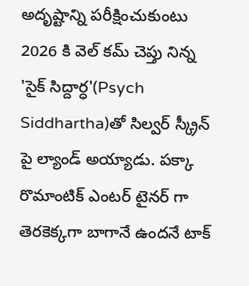అదృష్టాన్ని పరీక్షించుకుంటు 2026 కి వెల్ కమ్ చెప్తు నిన్న 'సైక్ సిద్దార్ధ'(Psych Siddhartha)తో సిల్వర్ స్క్రీన్ పై ల్యాండ్ అయ్యాడు. పక్కా రొమాంటిక్ ఎంటర్ టైనర్ గా తెరకెక్కగా బాగానే ఉందనే టాక్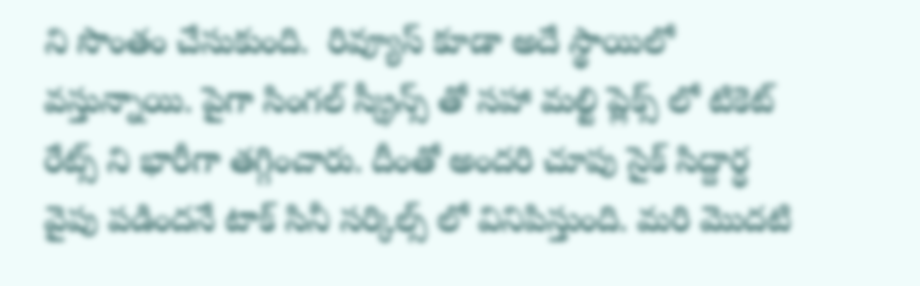ని సొంతం చేసుకుంది.  రివ్యూస్ కూడా అదే స్థాయిలో వస్తున్నాయి. పైగా సింగల్ స్క్రీన్స్ తో సహా మల్టి ప్లెక్స్ లో టికెట్ రేట్స్ ని భారీగా తగ్గించారు. దీంతో అందరి చూపు సైక్ సిద్దార్ధ వైపు పడిందనే టాక్ సినీ సర్కిల్స్ లో వినిపిస్తుంది. మరి మొదటి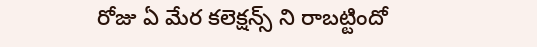రోజు ఏ మేర కలెక్షన్స్ ని రాబట్టిందో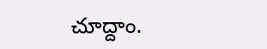చూద్దాం.